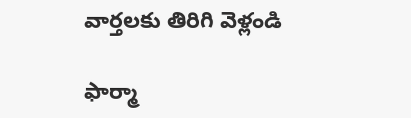వార్తలకు తిరిగి వెళ్లండి

ఫార్మా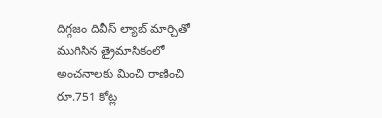దిగ్గజం దివీస్ ల్యాబ్ మార్చితో ముగిసిన త్రైమాసికంలో అంచనాలకు మించి రాణించి రూ.751 కోట్ల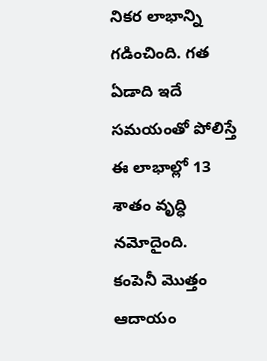నికర లాభాన్ని గడించింది. గత ఏడాది ఇదే సమయంతో పోలిస్తే ఈ లాభాల్లో 13 శాతం వృద్ధి నమోదైంది.
కంపెనీ మొత్తం ఆదాయం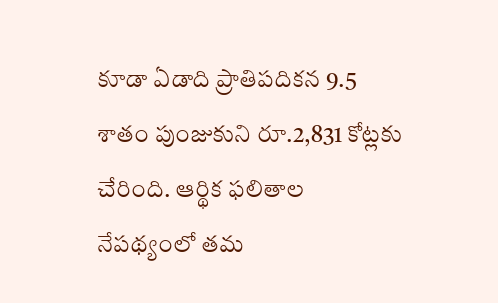కూడా ఏడాది ప్రాతిపదికన 9.5 శాతం పుంజుకుని రూ.2,831 కోట్లకు చేరింది. ఆర్థిక ఫలితాల నేపథ్యంలో తమ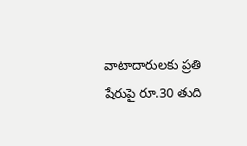వాటాదారులకు ప్రతి షేరుపై రూ.30 తుది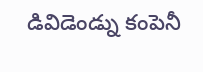డివిడెండ్ను కంపెనీ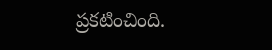ప్రకటించింది.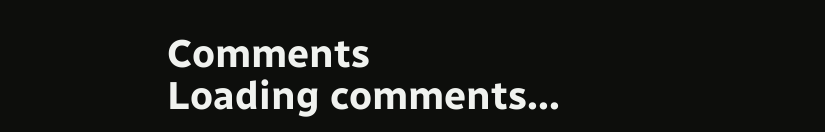Comments
Loading comments...